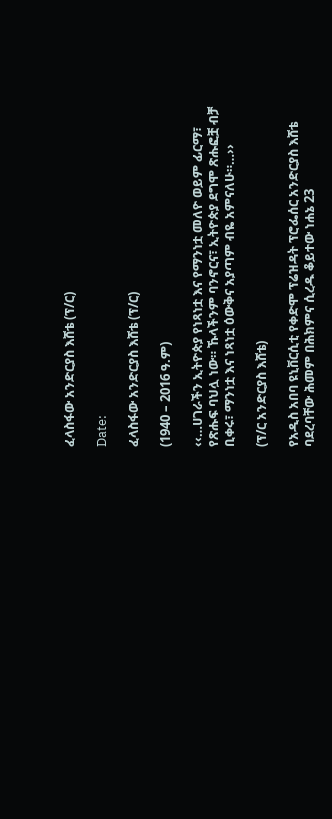ፈላስፋው አንድርያስ እሸቴ (ፕ/ር)

Date:

ፈላስፋው አንድርያስ እሸቴ (ፕ/ር)

(1940 – 2016 ዓ.ም)

‹‹…ሀገራችን ኢትዮጵያ የነጻነቷ እና የማንነቷ መለዮ ወይም ፊርማ፣ የጽሑፍ ባህሏ ነው። ኹላችንም ባንኖርና፣ ኢትዮጵያ ደግሞ ጽሑፎቿ ብቻ ቢቀሩ፣ ማንነቷ እና ነጻነቷ ዕውቅና አያጣም ብዬ አምናለሁ።…››

(ፕ/ር አንድርያስ እሸቴ)

የአዲስ አበባ ዩኒቨርሲቲ የቀድሞ ፕሬዝዳት ፕሮፌሰር አንድርያስ እሸቴ ባደረባቸው ሕመም በሕክምና ሲረዱ ቆይተው ነሐኔ 23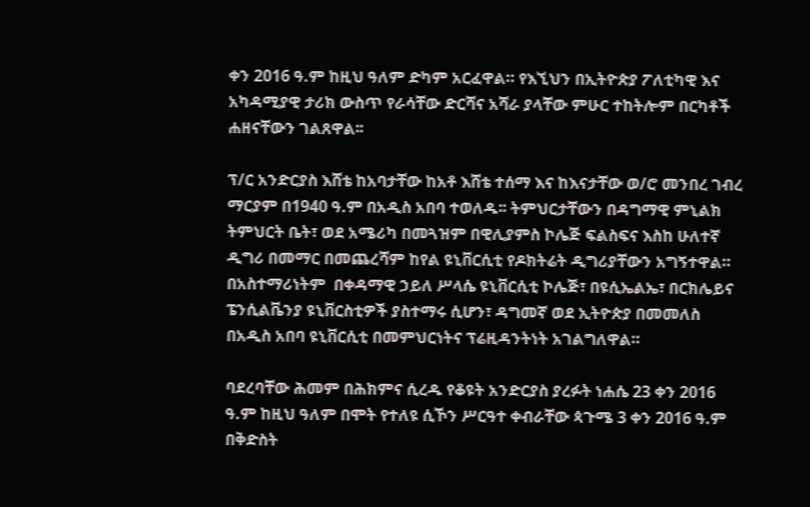ቀን 2016 ዓ.ም ከዚህ ዓለም ድካም አርፈዋል። የእኚህን በኢትዮጵያ ፖለቲካዊ እና አካዳሚያዊ ታሪክ ውስጥ የራሳቸው ድርሻና አሻራ ያላቸው ምሁር ተከትሎም በርካቶች ሐዘናቸውን ገልጸዋል፡፡

ፕ/ር አንድርያስ እሸቴ ከአባታቸው ከአቶ እሸቴ ተሰማ እና ከእናታቸው ወ/ሮ መንበረ ገብረ ማርያም በ1940 ዓ.ም በአዲስ አበባ ተወለዱ፡፡ ትምህርታቸውን በዳግማዊ ምኒልክ  ትምህርት ቤት፣ ወደ አሜሪካ በመጓዝም በዊሊያምስ ኮሌጅ ፍልስፍና እስከ ሁለተኛ ዲግሪ በመማር በመጨረሻም ከየል ዩኒቨርሲቲ የዶክትሬት ዲግሪያቸውን አግኝተዋል። በአስተማሪነትም  በቀዳማዊ ኃይለ ሥላሴ ዩኒቨርሲቲ ኮሌጅ፣ በዩሲኤልኤ፣ በርክሌይና ፔንሲልቬንያ ዩኒቨርስቲዎች ያስተማሩ ሲሆን፣ ዳግመኛ ወደ ኢትዮጵያ በመመለስ በአዲስ አበባ ዩኒቨርሲቲ በመምህርነትና ፕሬዚዳንትነት አገልግለዋል።

ባደረባቸው ሕመም በሕክምና ሲረዱ የቆዩት አንድርያስ ያረፉት ነሐሴ 23 ቀን 2016 ዓ.ም ከዚህ ዓለም በሞት የተለዩ ሲኾን ሥርዓተ ቀብራቸው ጳጉሜ 3 ቀን 2016 ዓ.ም በቅድስት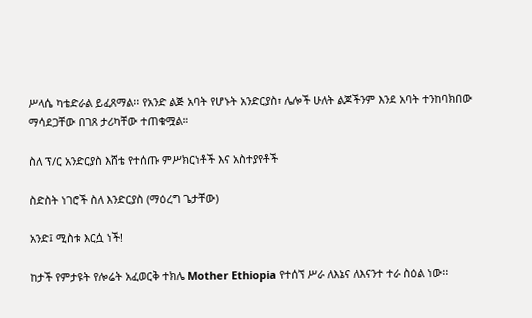ሥላሴ ካቴድራል ይፈጸማል፡፡ የአንድ ልጅ አባት የሆኑት አንድርያስ፣ ሌሎች ሁለት ልጆችንም እንደ አባት ተንከባክበው ማሳደጋቸው በገጸ ታሪካቸው ተጠቁሟል።

ስለ ፕ/ር አንድርያስ እሸቴ የተሰጡ ምሥክርነቶች እና አስተያየቶች

ስድስት ነገሮች ስለ እንድርያስ (ማዕረግ ጌታቸው)

አንድ፤ ሚስቱ እርሷ ነች!

ከታች የምታዩት የሎሬት አፈወርቅ ተክሌ Mother Ethiopia የተሰኘ ሥራ ለእኔና ለእናንተ ተራ ስዕል ነው፡፡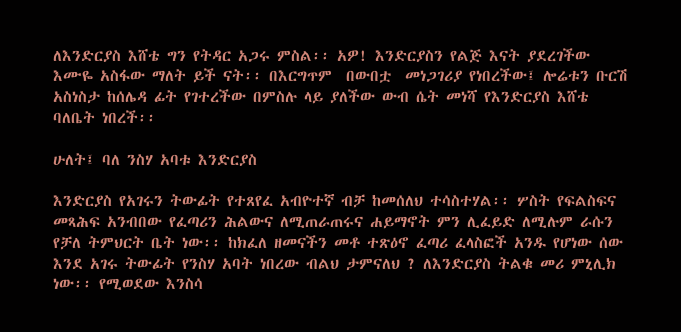ለእንድርያስ እሸቴ ግን የትዳር አጋሩ ምስል፡፡ አዎ! እንድርያስን የልጅ እናት ያደረገችው እሙዬ አስፋው ማለት ይች ናት፡፡ በእርግጥም  በውበቷ  መነጋገሪያ የነበረችው፤ ሎሬቱን ቡርሽ አስነስታ ከሰሌዳ ፊት የገተረችው በምስሉ ላይ ያለችው ውብ ሴት መነሻ የእንድርያስ እሸቴ ባለቤት ነበረች፡፡

ሁለት፤ ባለ ንስሃ አባቱ እንድርያስ

እንድርያስ የአገሩን ትውፊት የተጸየፈ አብዮተኛ ብቻ ከመሰለህ ተሳስተሃል፡፡ ሦስት የፍልስፍና መጻሕፍ አንብበው የፈጣሪን ሕልውና ለሚጠራጠሩና ሐይማኖት ምን ሊፈይድ ለሚሉም ራሱን የቻለ ትምህርት ቤት ነው፡፡ ከክፈለ ዘመናችን መቶ ተጽዕኖ ፈጣሪ ፈላስፎች አንዱ የሆነው ሰው እንደ አገሩ ትውፊት የንስሃ አባት ነበረው ብልህ ታምናለህ ? ለእንድርያስ ትልቁ መሪ ምኒሊክ ነው፡፡ የሚወደው እንስሳ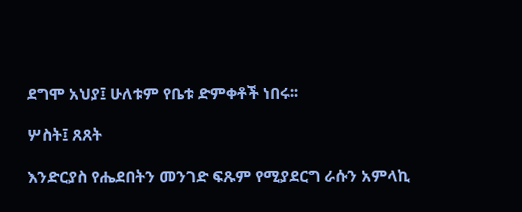ደግሞ አህያ፤ ሁለቱም የቤቱ ድምቀቶች ነበሩ፡፡

ሦስት፤ ጸጸት

እንድርያስ የሔደበትን መንገድ ፍጹም የሚያደርግ ራሱን አምላኪ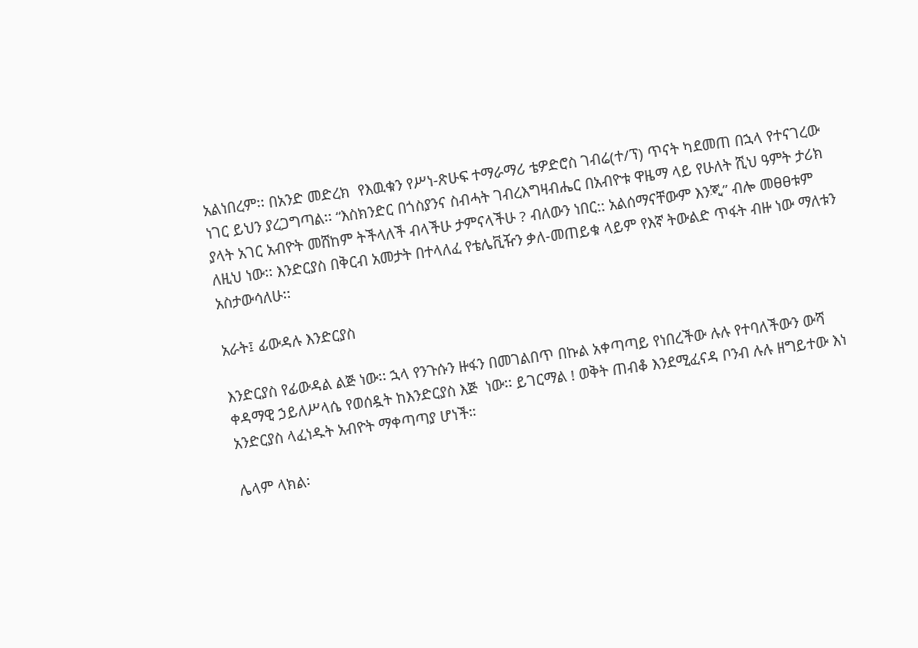አልነበረም፡፡ በአንድ መድረክ  የእዉቁን የሥነ-ጽሁፍ ተማራማሪ ቴዎድሮስ ገብሬ(ተ/ፕ) ጥናት ካደመጠ በኋላ የተናገረው ነገር ይህን ያረጋግጣል፡፡ “እስክንድር በጎስያንና ስብሓት ገብረእግዛብሔር በአብዮቱ ዋዜማ ላይ የሁለት ሺህ ዓምት ታሪክ ያላት አገር አብዮት መሸከም ትችላለች ብላችሁ ታምናላችሁ ? ብለውን ነበር:: አልሰማናቸውም እንጂ” ብሎ መፀፀቱም ለዚህ ነው፡፡ እንድርያስ በቅርብ አመታት በተላለፈ የቴሌቪዥን ቃለ-መጠይቁ ላይም የእኛ ትውልድ ጥፋት ብዙ ነው ማለቱን አስታውሳለሁ፡፡

አራት፤ ፊውዳሉ እንድርያስ

እንድርያስ የፊውዳል ልጅ ነው፡፡ ኋላ የንጉሱን ዙፋን በመገልበጥ በኩል አቀጣጣይ የነበረችው ሉሉ የተባለችውን ውሻ ቀዳማዊ ኃይለሥላሴ የወሰዷት ከእንድርያስ እጅ  ነው፡፡ ይገርማል ! ወቅት ጠብቆ እንደሚፈናዳ ቦንብ ሉሉ ዘግይተው እነ አንድርያስ ላፈነዱት አብዮት ማቀጣጣያ ሆነች።

ሌላም ላክል፡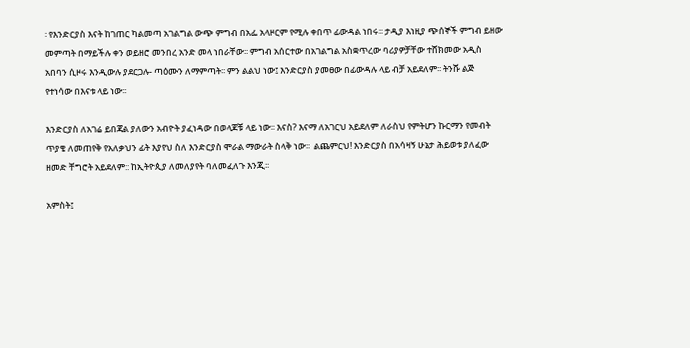፡ የእንድርያስ እናት ከገጠር ካልመጣ አገልግል ውጭ ምግብ በአፌ አላዞርም የሚሉ ቀበጥ ፊውዳል ነበሩ፡፡ ታዲያ እነዚያ ጭሰኞች ምግብ ይዘው መምጣት በማይችሉ ቀን ወይዘሮ መንበረ አንድ መላ ነበራቸው፡፡ ምግብ አሰርተው በአገልግል አስቋጥረው ባሪያዎቻቸው ተሸክመው አዲስ አበባን ሲዞሩ እንዲውሉ ያደርጋሉ- ጣዕሙን ለማምጣት፡፡ ምን ልልህ ነው፤ እንድርያስ ያመፀው በፊውዳሉ ላይ ብቻ አይደለም፡፡ ትንሹ ልጅ  የተነሳው በእናቱ ላይ ነው፡፡

እንድርያስ ለአገሬ ይበጃል ያለውን አብዮት ያፈነዳው በወላጆቹ ላይ ነው፡፡ እናስ? እናማ ለአገርህ አይደለም ለራስህ የምትሆን ኩርማን የመብት ጥያቄ ለመጠየቅ የአለቃህን ፊት እያየህ ስለ እንድርያስ ሞራል ማውራት ስላቅ ነው፡፡  ልጨምርህ! እንድርያስ በአሳዛኝ ሁኔታ ሕይወቱ ያለፈው ዘመድ ቸግሮት አይደለም:: ከኢትዮጲያ ለመለያየት ባለመፈለጉ እንጂ፡፡

አምስት፤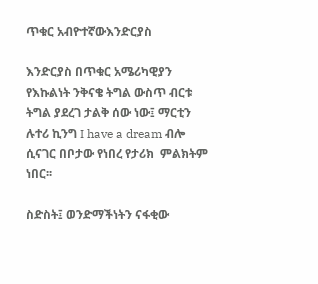ጥቁር አብዮተኛውእንድርያስ

እንድርያስ በጥቁር አሜሪካዊያን የእኩልነት ንቅናቄ ትግል ውስጥ ብርቱ ትግል ያደረገ ታልቅ ሰው ነው፤ ማርቲን ሉተሪ ኪንግ I have a dream ብሎ ሲናገር በቦታው የነበረ የታሪክ  ምልክትም ነበር፡፡

ስድስት፤ ወንድማችነትን ናፋቂው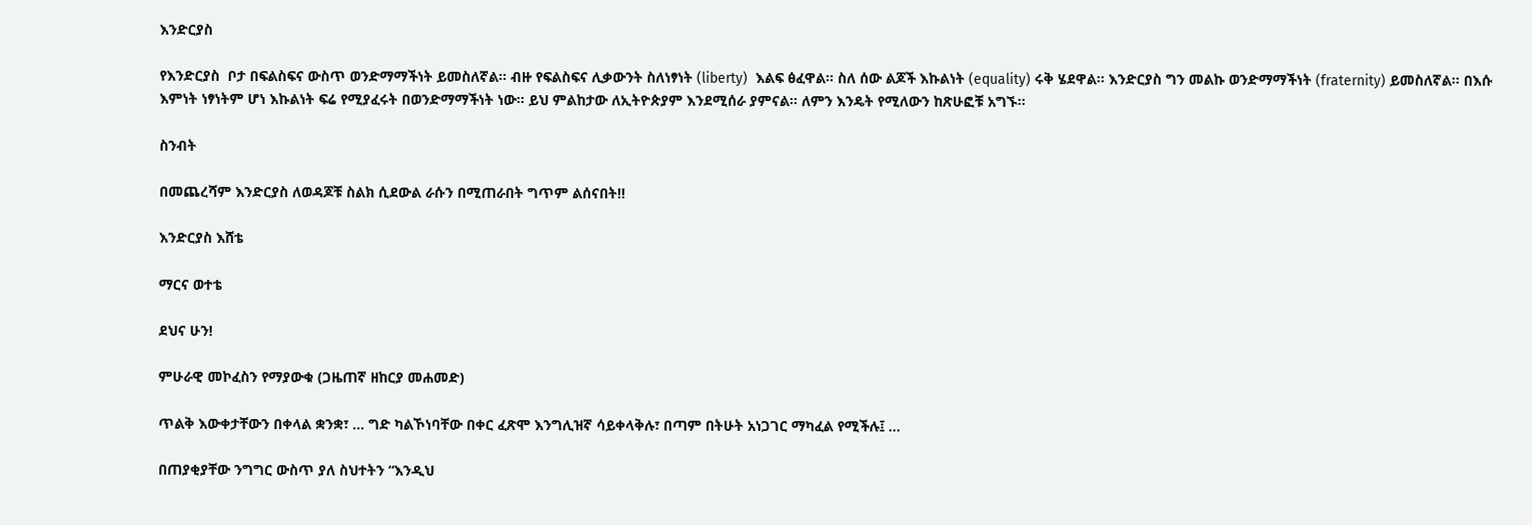እንድርያስ

የእንድርያስ  ቦታ በፍልስፍና ውስጥ ወንድማማችነት ይመስለኛል፡፡ ብዙ የፍልስፍና ሊቃውንት ስለነፃነት (liberty)  እልፍ ፅፈዋል፡፡ ስለ ሰው ልጆች እኩልነት (equality) ሩቅ ሄደዋል፡፡ እንድርያስ ግን መልኩ ወንድማማችነት (fraternity) ይመስለኛል፡፡ በእሱ እምነት ነፃነትም ሆነ እኩልነት ፍሬ የሚያፈሩት በወንድማማችነት ነው፡፡ ይህ ምልከታው ለኢትዮጵያም እንደሚሰራ ያምናል፡፡ ለምን እንዴት የሚለውን ከጽሁፎቹ አግኙ፡፡

ስንብት

በመጨረሻም እንድርያስ ለወዳጆቹ ስልክ ሲደውል ራሱን በሚጠራበት ግጥም ልሰናበት!!

እንድርያስ እሸቴ

ማርና ወተቴ

ደህና ሁን!

ምሁራዊ መኮፈስን የማያውቁ (ጋዜጠኛ ዘከርያ መሐመድ)

ጥልቅ እውቀታቸውን በቀላል ቋንቋ፣ … ግድ ካልኾነባቸው በቀር ፈጽሞ እንግሊዝኛ ሳይቀላቅሉ፣ በጣም በትሁት አነጋገር ማካፈል የሚችሉ፤ …

በጠያቂያቸው ንግግር ውስጥ ያለ ስህተትን “እንዲህ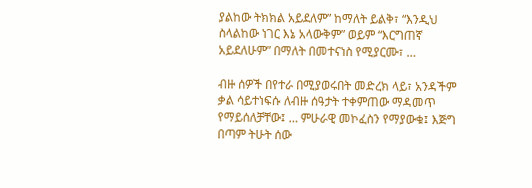ያልከው ትክክል አይደለም” ከማለት ይልቅ፣ “እንዲህ ስላልከው ነገር እኔ አላውቅም” ወይም “እርግጠኛ አይደለሁም” በማለት በመተናነስ የሚያርሙ፣ …

ብዙ ሰዎች በየተራ በሚያወሩበት መድረክ ላይ፣ አንዳችም ቃል ሳይተነፍሱ ለብዙ ሰዓታት ተቀምጠው ማዳመጥ የማይሰለቻቸው፤ … ምሁራዊ መኮፈስን የማያውቁ፤ እጅግ በጣም ትሁት ሰው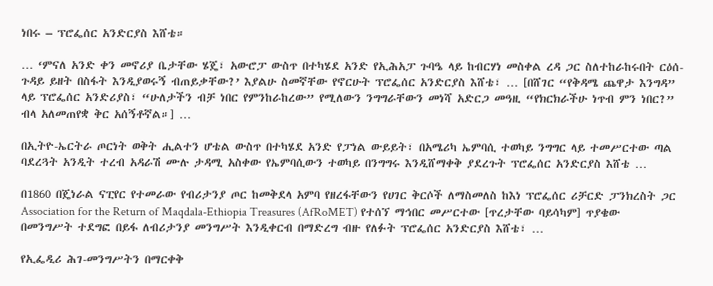ነበሩ – ፕሮፌሰር አንድርያስ እሸቴ።

… ‘ምናለ አንድ ቀን መኖሪያ ቤታቸው ሄጄ፣ አውሮፓ ውስጥ በተካሄደ አንድ የኢሕአፓ ጉባዔ ላይ ከብርሃነ መስቀል ረዳ ጋር ስለተከራከሩበት ርዕሰ-ጉዳይ ይዘት በስፋት እንዲያወሩኝ ብጠይቃቸው?’ እያልሁ ስመኛቸው የኖርሁት ፕሮፌሰር አንድርያስ እሸቴ፣ … [በሸገር “የቅዳሜ ጨዋታ እንግዳ” ላይ ፕሮፌሰር አንድሪያስ፣ “ሁለታችን ብቻ ነበር የምንከራከረው” የሚለውን ንግግራቸውን መነሻ አድርጋ መዓዚ “የክርክራችሁ ነጥብ ምን ነበር?” ብላ አለመጠየቋ ቅር አሰኝቶኛል።] …

በኢትዮ-ኤርትራ ጦርነት ወቅት ሒልተን ሆቴል ውስጥ በተካሄደ አንድ የፓነል ውይይት፣ በአሜሪካ ኤምባሲ ተወካይ ንግግር ላይ ተመሥርተው ጣል ባደረጓት አንዲት ተረብ አዳራሽ ሙሉ ታዳሚ አስቀው የኤምባሲውን ተወካይ በንግግሩ እንዲሸማቀቅ ያደረጉት ፕሮፌሰር አንድርያስ እሸቴ …

በ1860 በጄነራል ናፒየር የተመራው የብሪታንያ ጦር ከመቅደላ አምባ የዘረፋቸውን የሀገር ቅርሶች ለማስመለስ ከእነ ፕሮፌሰር ሪቻርድ ፓንክረስት ጋር Association for the Return of Maqdala-Ethiopia Treasures (AfRoMET) የተሰኘ ማኅበር መሥርተው [ጥረታቸው ባይሳካም] ጥያቄው በመንግሥት ተደግፎ በይፋ ለብሪታንያ መንግሥት እንዲቀርብ በማድረግ ብዙ የለፉት ፕሮፌሰር አንድርያስ እሸቴ፣ …

የኢፌዲሪ ሕገ-መንግሥትን በማርቀቅ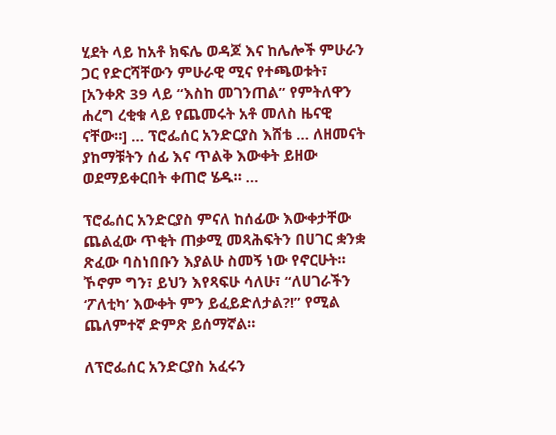ሂደት ላይ ከአቶ ክፍሌ ወዳጆ እና ከሌሎች ምሁራን ጋር የድርሻቸውን ምሁራዊ ሚና የተጫወቱት፣ [አንቀጽ 39 ላይ “እስከ መገንጠል” የምትለዋን ሐረግ ረቂቁ ላይ የጨመሩት አቶ መለስ ዜናዊ ናቸው።] … ፕሮፌሰር አንድርያስ እሸቴ … ለዘመናት ያከማቹትን ሰፊ እና ጥልቅ እውቀት ይዘው ወደማይቀርበት ቀጠሮ ሄዱ። …

ፕሮፌሰር አንድርያስ ምናለ ከሰፊው እውቀታቸው ጨልፈው ጥቂት ጠቃሚ መጻሕፍትን በሀገር ቋንቋ ጽፈው ባስነበቡን እያልሁ ስመኝ ነው የኖርሁት። ኾኖም ግን፣ ይህን እየጻፍሁ ሳለሁ፣ “ለሀገራችን ‘ፖለቲካ’ እውቀት ምን ይፈይድለታል?!” የሚል ጨለምተኛ ድምጽ ይሰማኛል።

ለፕሮፌሰር አንድርያስ አፈሩን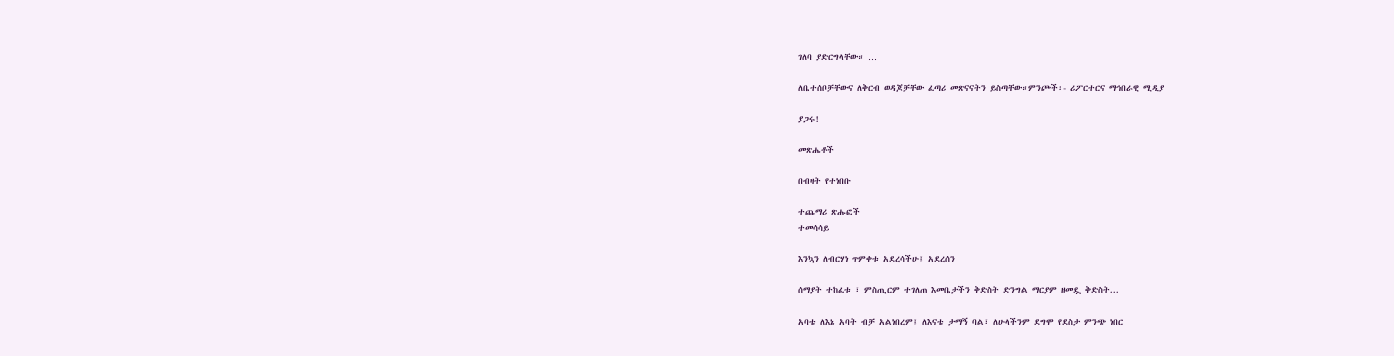ገለባ ያድርግላቸው። …

ለቤተሰቦቻቸውና ለቅርብ ወዳጆቻቸው ፈጣሪ መጽናናትን ይስጣቸው።ምንጮች፡- ሪፖርተርና ማኅበራዊ ሚዲያ

ያጋሩ!

መጽሔቶች

በብዛት የተነበቡ

ተጨማሪ ጽሑፎች
ተመሳሳይ

እንኳን ለብርሃነ ጥምቀቱ አደረሳችሁ፤ አደረሰን

ሰማያት ተከፈቱ ፣ ምስጢርም ተገለጠ እመቤታችን ቅድስት ድንግል ማርያም ዘመዷ ቅድስት...

አባቴ ለእኔ አባት ብቻ አልነበረም፤ ለእናቴ ታማኝ ባል፣ ለሁላችንም ደግሞ የደስታ ምንጭ ነበር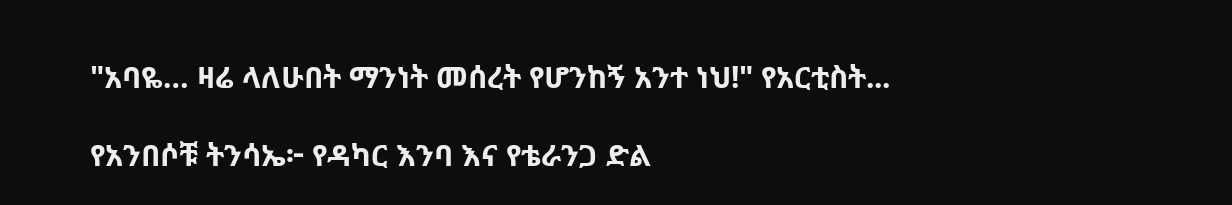"አባዬ… ዛሬ ላለሁበት ማንነት መሰረት የሆንከኝ አንተ ነህ!" የአርቲስት...

የአንበሶቹ ትንሳኤ፦ የዳካር እንባ እና የቴራንጋ ድል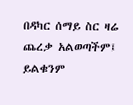በዳካር ሰማይ ስር ዛሬ ጨረቃ አልወጣችም፤ ይልቁንም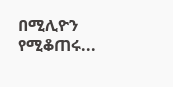በሚሊዮን የሚቆጠሩ...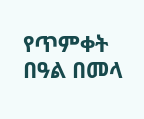የጥምቀት በዓል በመላ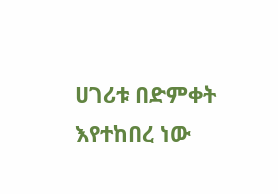ሀገሪቱ በድምቀት እየተከበረ ነው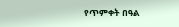የጥምቀት በዓል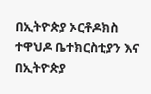በኢትዮጵያ ኦርቶዶክስ ተዋህዶ ቤተክርስቲያን እና በኢትዮጵያ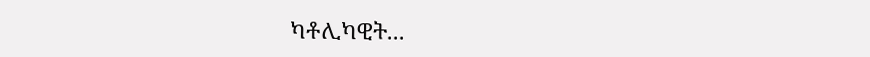ካቶሊካዊት...